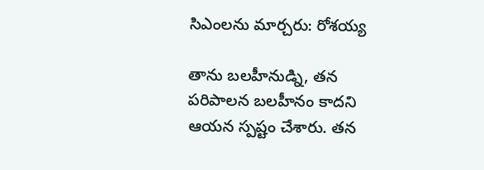సిఎంలను మార్చరు: రోశయ్య

తాను బలహీనుడ్ని, తన పరిపాలన బలహీనం కాదని ఆయన స్పష్టం చేశారు. తన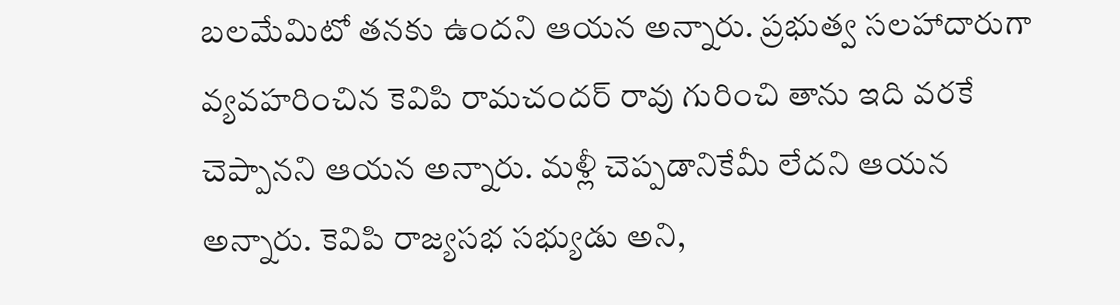బలమేమిటో తనకు ఉందని ఆయన అన్నారు. ప్రభుత్వ సలహాదారుగా వ్యవహరించిన కెవిపి రామచందర్ రావు గురించి తాను ఇది వరకే చెప్పానని ఆయన అన్నారు. మళ్లీ చెప్పడానికేమీ లేదని ఆయన అన్నారు. కెవిపి రాజ్యసభ సభ్యుడు అని,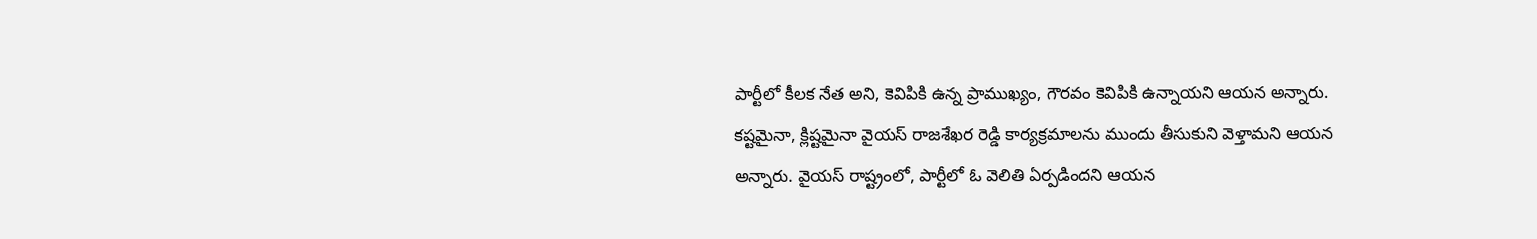పార్టీలో కీలక నేత అని, కెవిపికి ఉన్న ప్రాముఖ్యం, గౌరవం కెవిపికి ఉన్నాయని ఆయన అన్నారు. కష్టమైనా, క్లిష్టమైనా వైయస్ రాజశేఖర రెడ్డి కార్యక్రమాలను ముందు తీసుకుని వెళ్తామని ఆయన అన్నారు. వైయస్ రాష్ట్రంలో, పార్టీలో ఓ వెలితి ఏర్పడిందని ఆయన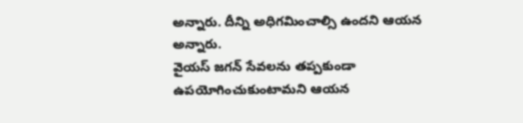అన్నారు. దీన్ని అధిగమించాల్సి ఉందని ఆయన అన్నారు.
వైయస్ జగన్ సేవలను తప్పకుండా ఉపయోగించుకుంటామని ఆయన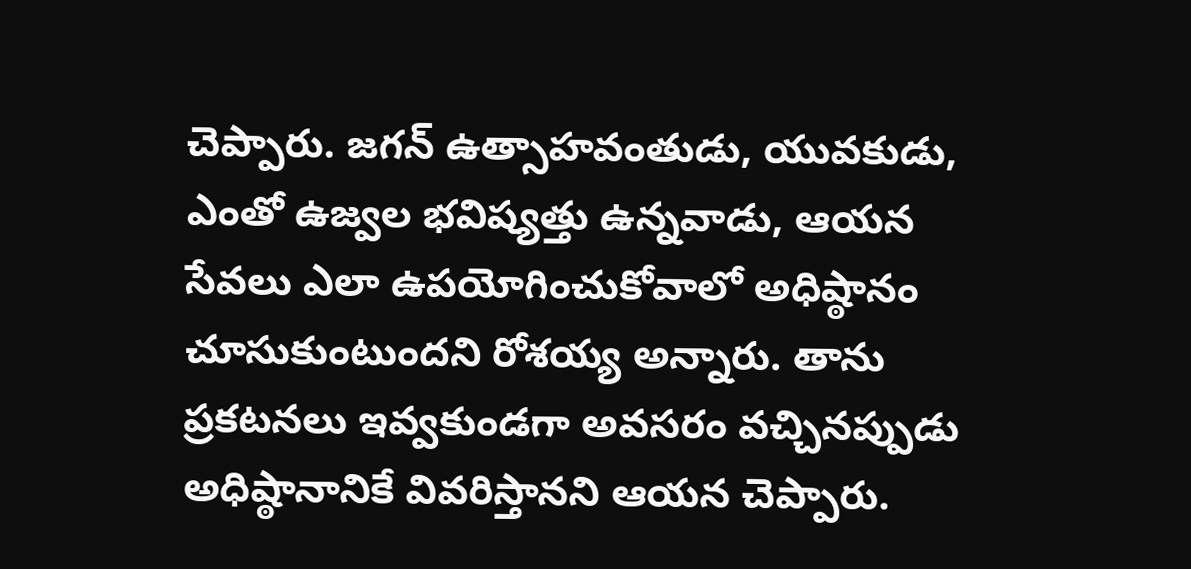చెప్పారు. జగన్ ఉత్సాహవంతుడు, యువకుడు, ఎంతో ఉజ్వల భవిష్యత్తు ఉన్నవాడు, ఆయన సేవలు ఎలా ఉపయోగించుకోవాలో అధిష్ఠానం చూసుకుంటుందని రోశయ్య అన్నారు. తాను ప్రకటనలు ఇవ్వకుండగా అవసరం వచ్చినప్పుడు అధిష్ఠానానికే వివరిస్తానని ఆయన చెప్పారు.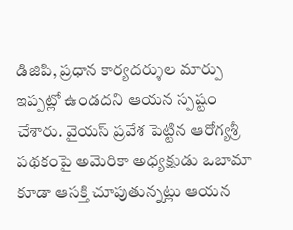డిజిపి, ప్రధాన కార్యదర్శుల మార్పు ఇప్పట్లో ఉండదని ఆయన స్పష్టం చేశారు. వైయస్ ప్రవేశ పెట్టిన ఆరోగ్యశ్రీ పథకంపై అమెరికా అధ్యక్షుడు ఒబామా కూడా ఆసక్తి చూపుతున్నట్లు ఆయన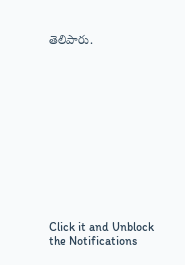తెలిపారు.












Click it and Unblock the Notifications